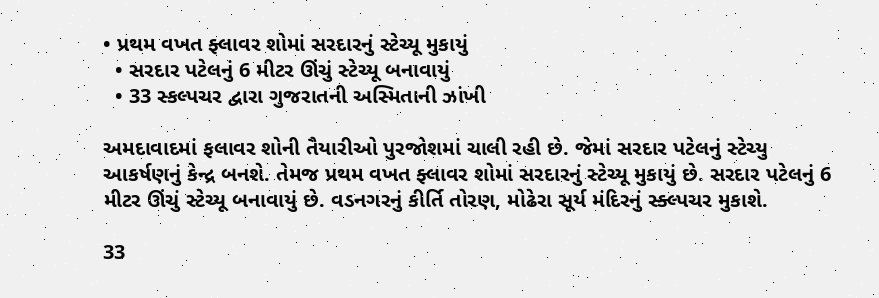• પ્રથમ વખત ફ્લાવર શોમાં સરદારનું સ્ટેચ્યૂ મુકાયું
  • સરદાર પટેલનું 6 મીટર ઊંચું સ્ટેચ્યૂ બનાવાયું
  • 33 સ્કલ્પચર દ્વારા ગુજરાતની અસ્મિતાની ઝાંખી

અમદાવાદમાં ફલાવર શોની તૈયારીઓ પુરજોશમાં ચાલી રહી છે. જેમાં સરદાર પટેલનું સ્ટેચ્યુ આકર્ષણનું કેન્દ્ર બનશે. તેમજ પ્રથમ વખત ફ્લાવર શોમાં સરદારનું સ્ટેચ્યૂ મુકાયું છે. સરદાર પટેલનું 6 મીટર ઊંચું સ્ટેચ્યૂ બનાવાયું છે. વડનગરનું કીર્તિ તોરણ, મોઢેરા સૂર્ય મંદિરનું સ્ક્લ્પચર મુકાશે.

33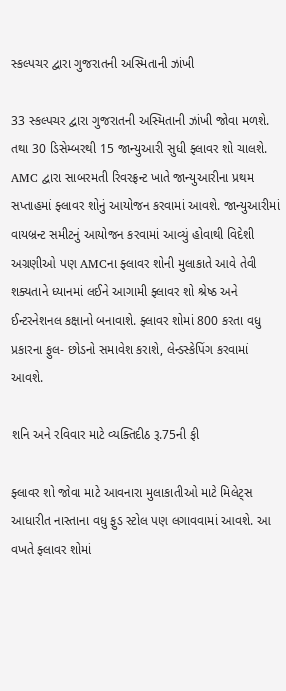સ્કલ્પચર દ્વારા ગુજરાતની અસ્મિતાની ઝાંખી

33 સ્કલ્પચર દ્વારા ગુજરાતની અસ્મિતાની ઝાંખી જોવા મળશે. તથા 30 ડિસેમ્બરથી 15 જાન્યુઆરી સુધી ફ્લાવર શો ચાલશે. AMC દ્વારા સાબરમતી રિવરફ્રન્ટ ખાતે જાન્યુઆરીના પ્રથમ સપ્તાહમાં ફ્લાવર શોનું આયોજન કરવામાં આવશે. જાન્યુઆરીમાં વાયબ્રન્ટ સમીટનું આયોજન કરવામાં આવ્યું હોવાથી વિદેશી અગ્રણીઓ પણ AMCના ફ્લાવર શોની મુલાકાતે આવે તેવી શક્યતાને ધ્યાનમાં લઈને આગામી ફ્લાવર શો શ્રેષ્ઠ અને ઈન્ટરનેશનલ કક્ષાનો બનાવાશે. ફ્લાવર શોમાં 800 કરતા વધુ પ્રકારના ફુલ- છોડનો સમાવેશ કરાશે, લેન્ડસ્કેપિંગ કરવામાં આવશે.

શનિ અને રવિવાર માટે વ્યક્તિદીઠ રૂ.75ની ફી

ફ્લાવર શો જોવા માટે આવનારા મુલાકાતીઓ માટે મિલેટ્સ આધારીત નાસ્તાના વધુ ફુડ સ્ટોલ પણ લગાવવામાં આવશે. આ વખતે ફ્લાવર શોમાં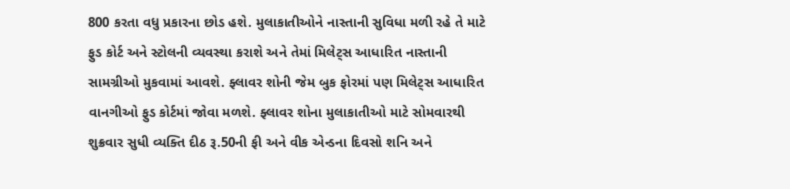800 કરતા વધુ પ્રકારના છોડ હશે. મુલાકાતીઓને નાસ્તાની સુવિધા મળી રહે તે માટે ફુડ કોર્ટ અને સ્ટોલની વ્યવસ્થા કરાશે અને તેમાં મિલેટ્સ આધારિત નાસ્તાની સામગ્રીઓ મુકવામાં આવશે. ફ્લાવર શોની જેમ બુક ફોરમાં પણ મિલેટ્સ આધારિત વાનગીઓ ફુડ કોર્ટમાં જોવા મળશે. ફ્લાવર શોના મુલાકાતીઓ માટે સોમવારથી શુક્રવાર સુધી વ્યક્તિ દીઠ રૂ.50ની ફી અને વીક એન્ડના દિવસો શનિ અને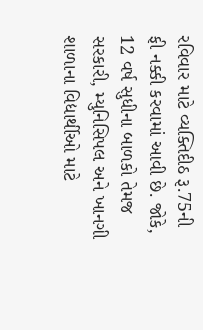રવિવાર માટે વ્યક્તિદીઠ રૂ.75ની ફી નક્કી કરવામાં આવી છે. જોકે, 12 વર્ષ સુધીના બાળકો તેમજ સરકારી, મ્યુનિસિપલ અને ખાનગી શાળાના વિદ્યાર્થીઓ માટે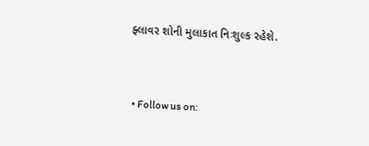ફ્લાવર શોની મુલાકાત નિઃશુલ્ક રહેશે.


  • Follow us on: